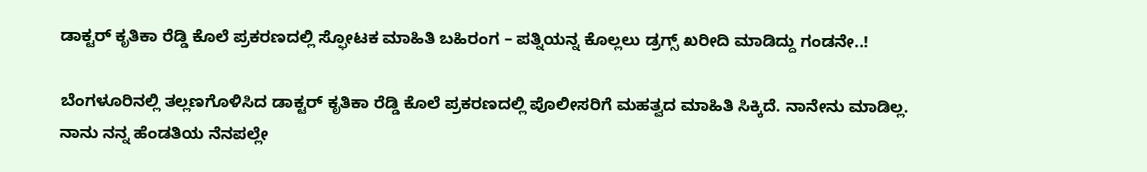ಡಾಕ್ಟರ್ ಕೃತಿಕಾ ರೆಡ್ಡಿ ಕೊಲೆ ಪ್ರಕರಣದಲ್ಲಿ ಸ್ಫೋಟಕ ಮಾಹಿತಿ ಬಹಿರಂಗ – ಪತ್ನಿಯನ್ನ ಕೊಲ್ಲಲು ಡ್ರಗ್ಸ್ ಖರೀದಿ ಮಾಡಿದ್ದು ಗಂಡನೇ..!

ಬೆಂಗಳೂರಿನಲ್ಲಿ ತಲ್ಲಣಗೊಳಿಸಿದ ಡಾಕ್ಟರ್ ಕೃತಿಕಾ ರೆಡ್ಡಿ ಕೊಲೆ ಪ್ರಕರಣದಲ್ಲಿ ಪೊಲೀಸರಿಗೆ ಮಹತ್ವದ ಮಾಹಿತಿ ಸಿಕ್ಕಿದೆ. ನಾನೇನು ಮಾಡಿಲ್ಲ. ನಾನು ನನ್ನ ಹೆಂಡತಿಯ ನೆನಪಲ್ಲೇ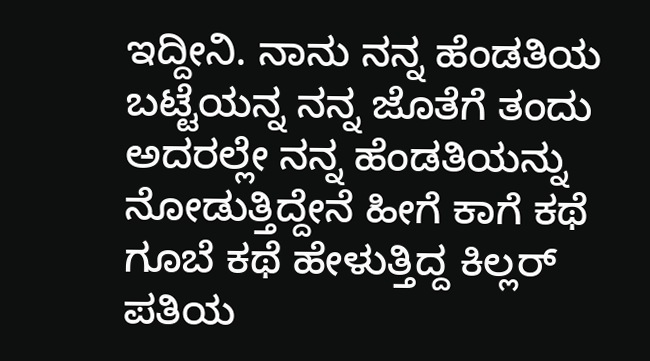ಇದ್ದೀನಿ. ನಾನು ನನ್ನ ಹೆಂಡತಿಯ ಬಟ್ಟೆಯನ್ನ ನನ್ನ ಜೊತೆಗೆ ತಂದು ಅದರಲ್ಲೇ ನನ್ನ ಹೆಂಡತಿಯನ್ನು ನೋಡುತ್ತಿದ್ದೇನೆ ಹೀಗೆ ಕಾಗೆ ಕಥೆ ಗೂಬೆ ಕಥೆ ಹೇಳುತ್ತಿದ್ದ ಕಿಲ್ಲರ್ ಪತಿಯ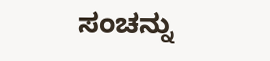ಸಂಚನ್ನು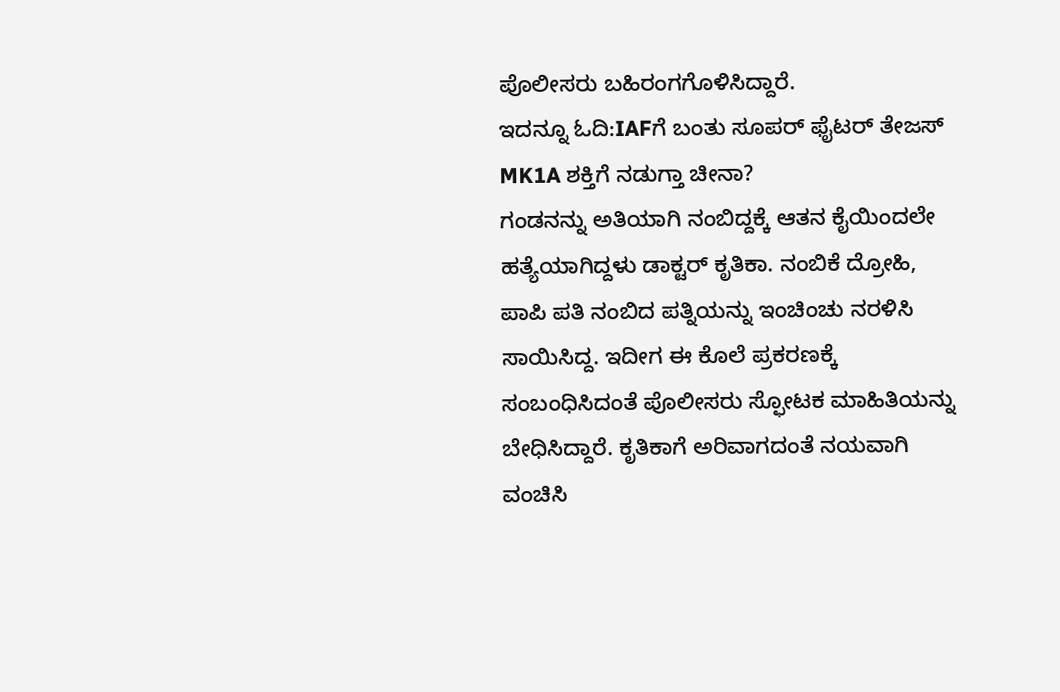ಪೊಲೀಸರು ಬಹಿರಂಗಗೊಳಿಸಿದ್ದಾರೆ.
ಇದನ್ನೂ ಓದಿ:IAFಗೆ ಬಂತು ಸೂಪರ್ ಫೈಟರ್ ತೇಜಸ್ MK1A ಶಕ್ತಿಗೆ ನಡುಗ್ತಾ ಚೀನಾ?
ಗಂಡನನ್ನು ಅತಿಯಾಗಿ ನಂಬಿದ್ದಕ್ಕೆ ಆತನ ಕೈಯಿಂದಲೇ ಹತ್ಯೆಯಾಗಿದ್ದಳು ಡಾಕ್ಟರ್ ಕೃತಿಕಾ. ನಂಬಿಕೆ ದ್ರೋಹಿ, ಪಾಪಿ ಪತಿ ನಂಬಿದ ಪತ್ನಿಯನ್ನು ಇಂಚಿಂಚು ನರಳಿಸಿ ಸಾಯಿಸಿದ್ದ. ಇದೀಗ ಈ ಕೊಲೆ ಪ್ರಕರಣಕ್ಕೆ ಸಂಬಂಧಿಸಿದಂತೆ ಪೊಲೀಸರು ಸ್ಫೋಟಕ ಮಾಹಿತಿಯನ್ನು ಬೇಧಿಸಿದ್ದಾರೆ. ಕೃತಿಕಾಗೆ ಅರಿವಾಗದಂತೆ ನಯವಾಗಿ ವಂಚಿಸಿ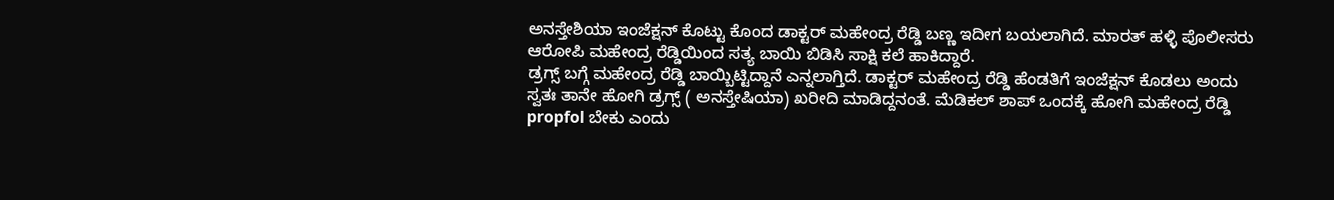ಅನಸ್ತೇಶಿಯಾ ಇಂಜೆಕ್ಷನ್ ಕೊಟ್ಟು ಕೊಂದ ಡಾಕ್ಟರ್ ಮಹೇಂದ್ರ ರೆಡ್ಡಿ ಬಣ್ಣ ಇದೀಗ ಬಯಲಾಗಿದೆ. ಮಾರತ್ ಹಳ್ಳಿ ಪೊಲೀಸರು ಆರೋಪಿ ಮಹೇಂದ್ರ ರೆಡ್ಡಿಯಿಂದ ಸತ್ಯ ಬಾಯಿ ಬಿಡಿಸಿ ಸಾಕ್ಷಿ ಕಲೆ ಹಾಕಿದ್ದಾರೆ.
ಡ್ರಗ್ಸ್ ಬಗ್ಗೆ ಮಹೇಂದ್ರ ರೆಡ್ಡಿ ಬಾಯ್ಬಿಟ್ಟಿದ್ದಾನೆ ಎನ್ನಲಾಗ್ತಿದೆ. ಡಾಕ್ಟರ್ ಮಹೇಂದ್ರ ರೆಡ್ಡಿ ಹೆಂಡತಿಗೆ ಇಂಜೆಕ್ಷನ್ ಕೊಡಲು ಅಂದು ಸ್ವತಃ ತಾನೇ ಹೋಗಿ ಡ್ರಗ್ಸ್ ( ಅನಸ್ತೇಷಿಯಾ) ಖರೀದಿ ಮಾಡಿದ್ದನಂತೆ. ಮೆಡಿಕಲ್ ಶಾಪ್ ಒಂದಕ್ಕೆ ಹೋಗಿ ಮಹೇಂದ್ರ ರೆಡ್ಡಿ propfol ಬೇಕು ಎಂದು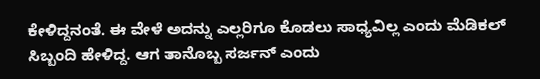ಕೇಳಿದ್ದನಂತೆ. ಈ ವೇಳೆ ಅದನ್ನು ಎಲ್ಲರಿಗೂ ಕೊಡಲು ಸಾಧ್ಯವಿಲ್ಲ ಎಂದು ಮೆಡಿಕಲ್ ಸಿಬ್ಬಂದಿ ಹೇಳಿದ್ದ. ಆಗ ತಾನೊಬ್ಬ ಸರ್ಜನ್ ಎಂದು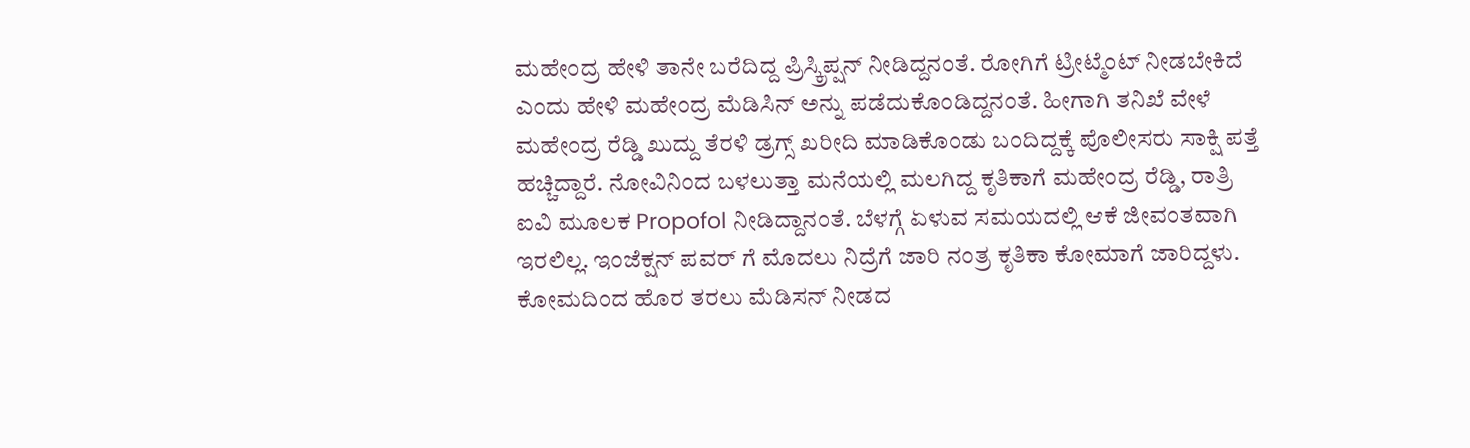ಮಹೇಂದ್ರ ಹೇಳಿ ತಾನೇ ಬರೆದಿದ್ದ ಪ್ರಿಸ್ಕ್ರಿಪ್ಷನ್ ನೀಡಿದ್ದನಂತೆ. ರೋಗಿಗೆ ಟ್ರೀಟ್ಮೆಂಟ್ ನೀಡಬೇಕಿದೆ ಎಂದು ಹೇಳಿ ಮಹೇಂದ್ರ ಮೆಡಿಸಿನ್ ಅನ್ನು ಪಡೆದುಕೊಂಡಿದ್ದನಂತೆ. ಹೀಗಾಗಿ ತನಿಖೆ ವೇಳೆ ಮಹೇಂದ್ರ ರೆಡ್ಡಿ ಖುದ್ದು ತೆರಳಿ ಡ್ರಗ್ಸ್ ಖರೀದಿ ಮಾಡಿಕೊಂಡು ಬಂದಿದ್ದಕ್ಕೆ ಪೊಲೀಸರು ಸಾಕ್ಷಿ ಪತ್ತೆ ಹಚ್ಚಿದ್ದಾರೆ. ನೋವಿನಿಂದ ಬಳಲುತ್ತಾ ಮನೆಯಲ್ಲಿ ಮಲಗಿದ್ದ ಕೃತಿಕಾಗೆ ಮಹೇಂದ್ರ ರೆಡ್ಡಿ, ರಾತ್ರಿ ಐವಿ ಮೂಲಕ Propofol ನೀಡಿದ್ದಾನಂತೆ. ಬೆಳಗ್ಗೆ ಏಳುವ ಸಮಯದಲ್ಲಿ ಆಕೆ ಜೀವಂತವಾಗಿ ಇರಲಿಲ್ಲ. ಇಂಜೆಕ್ಷನ್ ಪವರ್ ಗೆ ಮೊದಲು ನಿದ್ರೆಗೆ ಜಾರಿ ನಂತ್ರ ಕೃತಿಕಾ ಕೋಮಾಗೆ ಜಾರಿದ್ದಳು. ಕೋಮದಿಂದ ಹೊರ ತರಲು ಮೆಡಿಸನ್ ನೀಡದ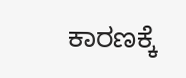ಕಾರಣಕ್ಕೆ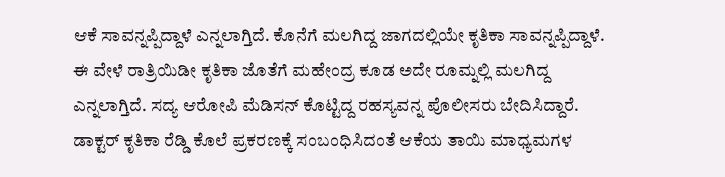ಆಕೆ ಸಾವನ್ನಪ್ಪಿದ್ದಾಳೆ ಎನ್ನಲಾಗ್ತಿದೆ. ಕೊನೆಗೆ ಮಲಗಿದ್ದ ಜಾಗದಲ್ಲಿಯೇ ಕೃತಿಕಾ ಸಾವನ್ನಪ್ಪಿದ್ದಾಳೆ. ಈ ವೇಳೆ ರಾತ್ರಿಯಿಡೀ ಕೃತಿಕಾ ಜೊತೆಗೆ ಮಹೇಂದ್ರ ಕೂಡ ಅದೇ ರೂಮ್ನಲ್ಲಿ ಮಲಗಿದ್ದ ಎನ್ನಲಾಗ್ತಿದೆ. ಸದ್ಯ ಆರೋಪಿ ಮೆಡಿಸನ್ ಕೊಟ್ಟಿದ್ದ ರಹಸ್ಯವನ್ನ ಪೊಲೀಸರು ಬೇದಿಸಿದ್ದಾರೆ. ಡಾಕ್ಟರ್ ಕೃತಿಕಾ ರೆಡ್ಡಿ ಕೊಲೆ ಪ್ರಕರಣಕ್ಕೆ ಸಂಬಂಧಿಸಿದಂತೆ ಆಕೆಯ ತಾಯಿ ಮಾಧ್ಯಮಗಳ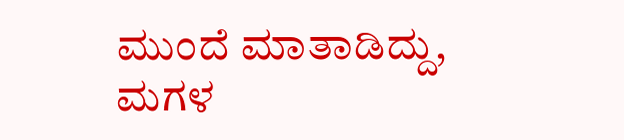ಮುಂದೆ ಮಾತಾಡಿದ್ದು, ಮಗಳ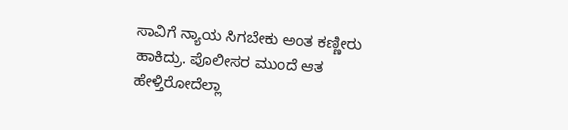ಸಾವಿಗೆ ನ್ಯಾಯ ಸಿಗಬೇಕು ಅಂತ ಕಣ್ಣೀರು ಹಾಕಿದ್ರು. ಪೊಲೀಸರ ಮುಂದೆ ಆತ ಹೇಳ್ತಿರೋದೆಲ್ಲಾ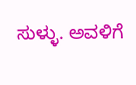ಸುಳ್ಳು. ಅವಳಿಗೆ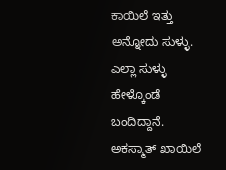ಕಾಯಿಲೆ ಇತ್ತು ಅನ್ನೋದು ಸುಳ್ಳು. ಎಲ್ಲಾ ಸುಳ್ಳು ಹೇಳ್ಕೊಂಡೆ ಬಂದಿದ್ದಾನೆ. ಅಕಸ್ಮಾತ್ ಖಾಯಿಲೆ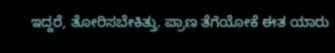ಇದ್ದರೆ, ತೋರಿಸಬೇಕಿತ್ತು. ಪ್ರಾಣ ತೆಗೆಯೋಕೆ ಈತ ಯಾರು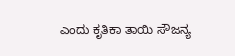ಎಂದು ಕೃತಿಕಾ ತಾಯಿ ಸೌಜನ್ಯ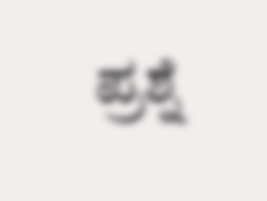ಪ್ರಶ್ನೆ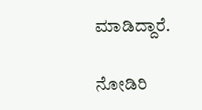ಮಾಡಿದ್ದಾರೆ.

ನೋಡಿರಿ